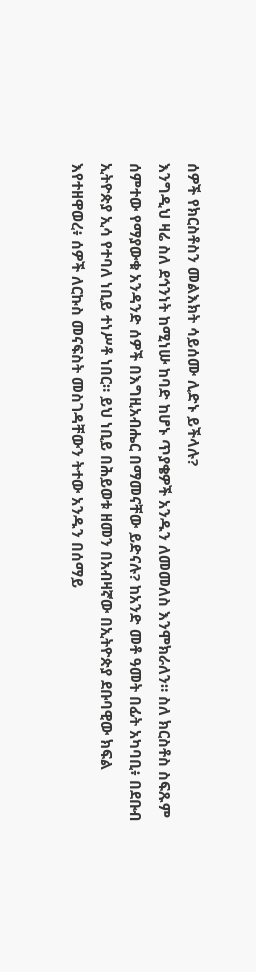ሰዎች የክርስቶስን መልእክት ሳይሰሙ ሊድኑ ይችላሉ?
እንግዲህ ዛሬ ስለ ደኅንነት ከሚነሡ ከባድ ከሆኑ ጥያቄዎች አንዱን ለመመለስ እንሞክራለን። ስለ ክርስቶስ ስፍጹም ሰምተው የማያውቁ አንዳንድ ሰዎች በእግዚአብሔር በማመናቸው ይድናሉ? ከአንድ መቶ ዓመት በፊት አካባቢ፥ በደቡብ ኢትዮጵያ ኢሳ የተባለ ነቢይ ተነሥቶ ነበር። ይህ ነቢይ በሕይወቱ ዘመን በአብዛኛው በኢትዮጵያ ደቡባዊው ክፍል እየተዘዋወረ፥ ሰዎች ለርኩስ መናፍስት መስገዳቸውን ትተው አንዱን በሰማይ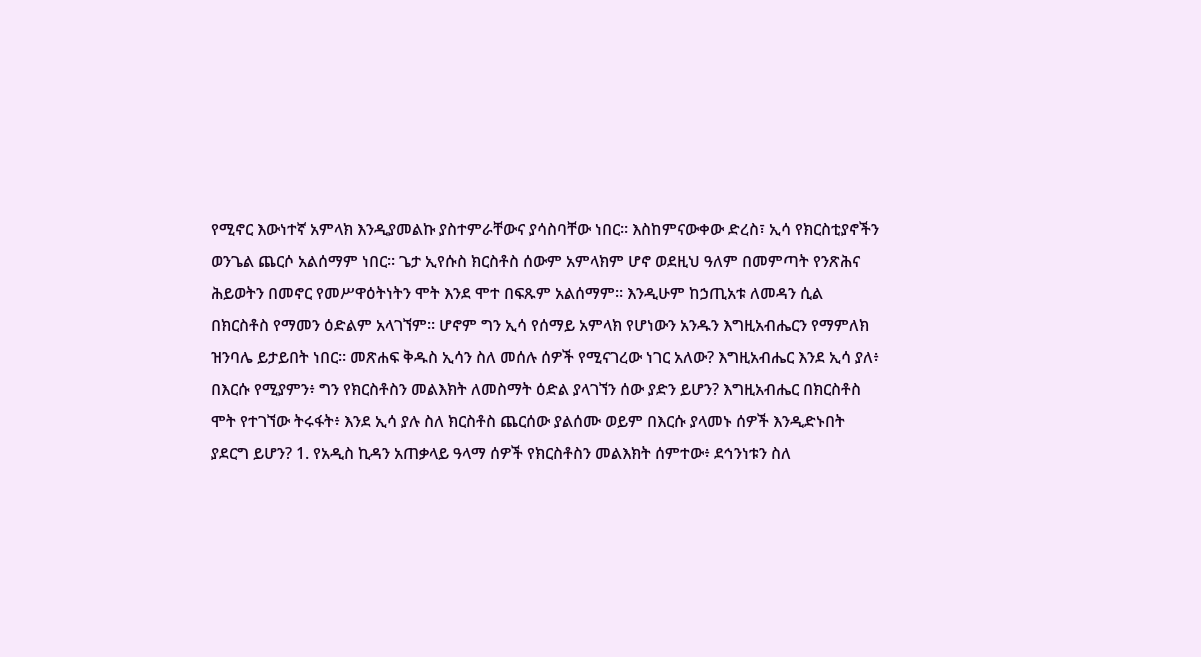የሚኖር እውነተኛ አምላክ እንዲያመልኩ ያስተምራቸውና ያሳስባቸው ነበር። እስከምናውቀው ድረስ፣ ኢሳ የክርስቲያኖችን ወንጌል ጨርሶ አልሰማም ነበር። ጌታ ኢየሱስ ክርስቶስ ሰውም አምላክም ሆኖ ወደዚህ ዓለም በመምጣት የንጽሕና ሕይወትን በመኖር የመሥዋዕትነትን ሞት እንደ ሞተ በፍጹም አልሰማም። እንዲሁም ከኃጢአቱ ለመዳን ሲል በክርስቶስ የማመን ዕድልም አላገኘም። ሆኖም ግን ኢሳ የሰማይ አምላክ የሆነውን አንዱን እግዚአብሔርን የማምለክ ዝንባሌ ይታይበት ነበር። መጽሐፍ ቅዱስ ኢሳን ስለ መሰሉ ሰዎች የሚናገረው ነገር አለው? እግዚአብሔር እንደ ኢሳ ያለ፥ በእርሱ የሚያምን፥ ግን የክርስቶስን መልእክት ለመስማት ዕድል ያላገኘን ሰው ያድን ይሆን? እግዚአብሔር በክርስቶስ ሞት የተገኘው ትሩፋት፥ እንደ ኢሳ ያሉ ስለ ክርስቶስ ጨርሰው ያልሰሙ ወይም በእርሱ ያላመኑ ሰዎች እንዲድኑበት ያደርግ ይሆን? 1. የአዲስ ኪዳን አጠቃላይ ዓላማ ሰዎች የክርስቶስን መልእክት ሰምተው፥ ደኅንነቱን ስለ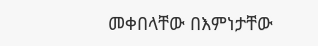መቀበላቸው በእምነታቸው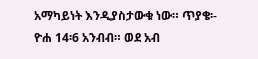አማካይነት እንዲያስታውቁ ነው። ጥያቄ፡- ዮሐ 14፡6 አንብብ። ወደ አብ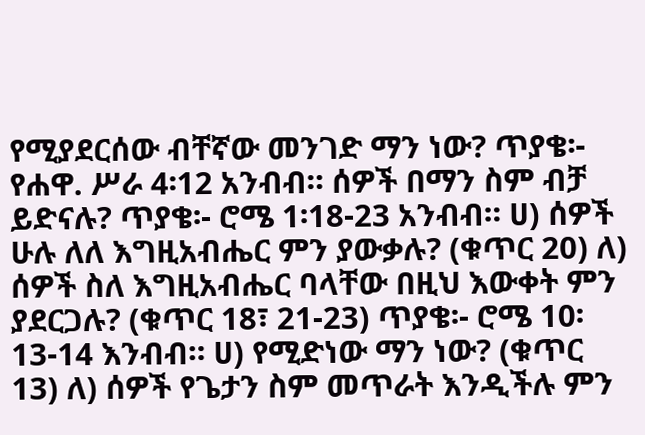የሚያደርሰው ብቸኛው መንገድ ማን ነው? ጥያቄ፡- የሐዋ. ሥራ 4፡12 አንብብ። ሰዎች በማን ስም ብቻ ይድናሉ? ጥያቄ፡- ሮሜ 1፡18-23 አንብብ። ሀ) ሰዎች ሁሉ ለለ እግዚአብሔር ምን ያውቃሉ? (ቁጥር 20) ለ) ሰዎች ስለ እግዚአብሔር ባላቸው በዚህ እውቀት ምን ያደርጋሉ? (ቁጥር 18፣ 21-23) ጥያቄ፡- ሮሜ 10፡13-14 እንብብ። ሀ) የሚድነው ማን ነው? (ቁጥር 13) ለ) ሰዎች የጌታን ስም መጥራት እንዲችሉ ምን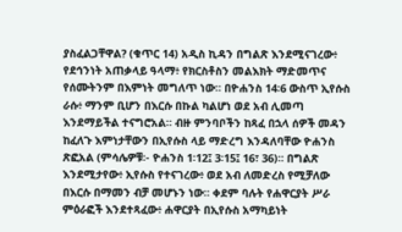ያስፈልጋቸዋል? (ቁጥር 14) አዲስ ኪዳን በግልጽ እንደሚናገረው፥ የደኅንነት አጠቃላይ ዓላማ፥ የክርስቶስን መልእክት ማድመጥና የሰሙትንም በእምነት መግለጥ ነው። በዮሐንስ 14፡6 ውስጥ ኢየሱስ ራሱ፥ ማንም ቢሆን በእርሱ በኩል ካልሆነ ወደ አብ ሊመጣ እንደማይችል ተናግሮአል። ብዙ ምንባቦችን ከጻፈ በኋላ ሰዎች መዳን ከፈለጉ እምነታቸውን በኢየሱስ ላይ ማድረግ እንዳለባቸው ዮሐንስ ጽፎአል (ምሳሌዎቹ፡- ዮሐንስ 1፡12፤ 3፡15፤ 16፣ 36)። በግልጽ እንደሚታየው፥ ኢየሱስ የተናገረው፥ ወደ አብ ለመድረስ የሚቻለው በእርሱ በማመን ብቻ መሆኑን ነው። ቀደም ባሉት የሐዋርያት ሥራ ምዕራፎች እንደተጻፈው፥ ሐዋርያት በኢየሱስ አማካይነት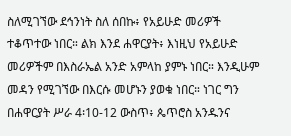ስለሚገኘው ደኅንነት ስለ ሰበኩ፥ የአይሁድ መሪዎች ተቆጥተው ነበር። ልክ እንደ ሐዋርያት፥ እነዚህ የአይሁድ መሪዎችም በእስራኤል አንድ አምላከ ያምኑ ነበር። እንዲሁም መዳን የሚገኘው በእርሱ መሆኑን ያወቁ ነበር። ነገር ግን በሐዋርያት ሥራ 4፡10-12 ውስጥ፥ ጴጥሮስ አንዱንና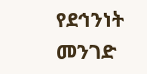የደኅንነት መንገድ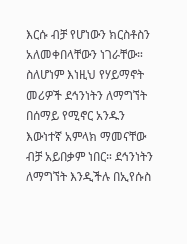እርሱ ብቻ የሆነውን ክርስቶስን አለመቀበላቸውን ነገራቸው። ስለሆነም እነዚህ የሃይማኖት መሪዎች ደኅንነትን ለማግኘት በሰማይ የሚኖር አንዱን እውነተኛ አምላክ ማመናቸው ብቻ አይበቃም ነበር። ደኅንነትን ለማግኘት እንዲችሉ በኢየሱስ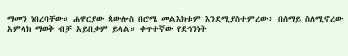ማመን ነበረባቸው። ሐዋርያው ጳውሎስ በሮሜ መልእክቱም እንደሚያስተምረው፥ በሰማይ ስለሚኖረው አምላክ ማወቅ ብቻ አይበቃም ይላል። ቀጥተኛው የደኅንነት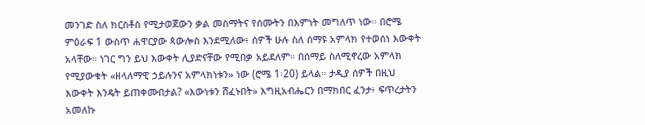መንገድ ስለ ክርስቶስ የሚታወጀውን ቃል መስማትና የሰሙትን በእምነት መግለጥ ነው። በሮሜ ምዕራፍ 1 ውስጥ ሐዋርያው ጳውሎስ እንደሚለው፥ ሰዎች ሁሉ ስለ ሰማዩ አምላክ የተወሰነ እውቀት አላቸው። ነገር ግን ይህ እውቀት ሊያድናቸው የሚበቃ አይደለም። በሰማይ ስለሚኖረው አምላክ የሚያውቁት «ዘላለማዊ ኃይሉንና አምላክነቱን» ነው (ሮሜ 1፡20) ይላል። ታዲያ ሰዎች በዚህ እውቀት እንዴት ይጠቀሙበታል? «እውነቱን ሸፈኑበት» እግዚአብሔርን በማክበር ፈንታ፥ ፍጥረታትን አመለኩ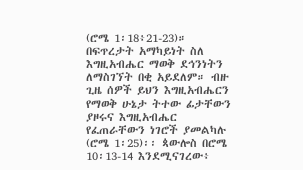(ሮሜ 1፡18፥21-23)። በፍጥረታት አማካይነት ስለ እግዚአብሔር ማወቅ ደኅንነትን ለማስገኘት በቂ አይደለም። ብዙ ጊዜ ሰዎች ይህን እግዚአብሔርን የማወቅ ሁኔታ ትተው ፊታቸውን ያዞሩና እግዚአብሔር የፈጠራቸውን ነገሮች ያመልካሉ (ሮሜ 1፡25)፡፡ ጳውሎስ በሮሜ 10፡13-14 እንደሚናገረው፥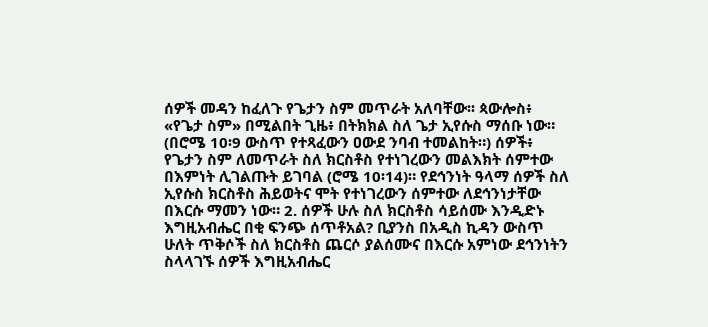ሰዎች መዳን ከፈለጉ የጌታን ስም መጥራት አለባቸው፡፡ ጳውሎስ፥ «የጌታ ስም» በሚልበት ጊዜ፥ በትክክል ስለ ጌታ ኢየሱስ ማሰቡ ነው። (በሮሜ 10፡9 ውስጥ የተጻፈውን ዐውደ ንባብ ተመልከት።) ሰዎች፥ የጌታን ስም ለመጥራት ስለ ክርስቶስ የተነገረውን መልእክት ሰምተው በእምነት ሊገልጡት ይገባል (ሮሜ 10፡14)። የደኅንነት ዓላማ ሰዎች ስለ ኢየሱስ ክርስቶስ ሕይወትና ሞት የተነገረውን ሰምተው ለደኅንነታቸው በእርሱ ማመን ነው። 2. ሰዎች ሁሉ ስለ ክርስቶስ ሳይሰሙ እንዲድኑ እግዚአብሔር በቂ ፍንጭ ሰጥቶአል? ቢያንስ በአዲስ ኪዳን ውስጥ ሁለት ጥቅሶች ስለ ክርስቶስ ጨርሶ ያልሰሙና በእርሱ አምነው ደኅንነትን ስላላገኙ ሰዎች እግዚአብሔር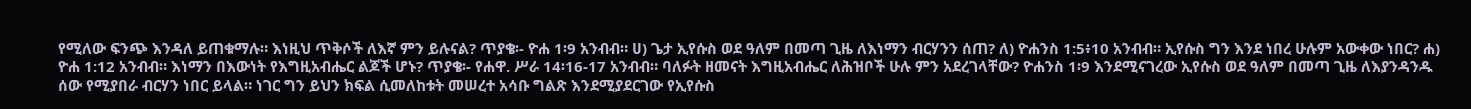የሚለው ፍንጭ እንዳለ ይጠቁማሉ። እነዚህ ጥቅሶች ለእኛ ምን ይሉናል? ጥያቄ፡- ዮሐ 1፡9 አንብብ። ሀ) ጌታ ኢየሱስ ወደ ዓለም በመጣ ጊዜ ለእነማን ብርሃንን ሰጠ? ለ) ዮሐንስ 1:5፥10 አንብብ። ኢየሱስ ግን እንደ ነበረ ሁሉም አውቀው ነበር? ሐ) ዮሐ 1:12 አንብብ። እነማን በእውነት የእግዚአብሔር ልጆች ሆኑ? ጥያቄ፡- የሐዋ. ሥራ 14፡16-17 አንብብ። ባለፉት ዘመናት እግዚአብሔር ለሕዝቦች ሁሉ ምን አደረገላቸው? ዮሐንስ 1፡9 እንደሚናገረው ኢየሱስ ወደ ዓለም በመጣ ጊዜ ለእያንዳንዱ ሰው የሚያበራ ብርሃን ነበር ይላል። ነገር ግን ይህን ክፍል ሲመለከቱት መሠረተ አሳቡ ግልጽ እንደሚያደርገው የኢየሱስ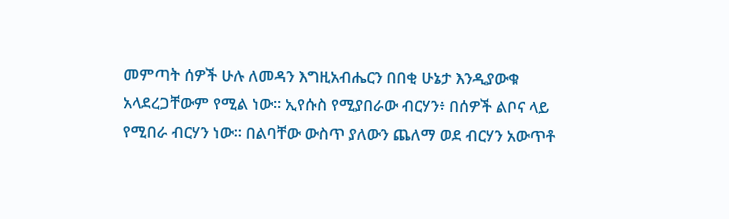መምጣት ሰዎች ሁሉ ለመዳን እግዚአብሔርን በበቂ ሁኔታ እንዲያውቁ አላደረጋቸውም የሚል ነው። ኢየሱስ የሚያበራው ብርሃን፥ በሰዎች ልቦና ላይ የሚበራ ብርሃን ነው። በልባቸው ውስጥ ያለውን ጨለማ ወደ ብርሃን አውጥቶ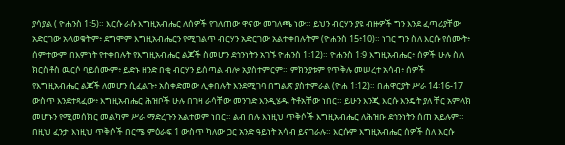ያሳያል ( ዮሐንስ 1፡5)። እርሱ ራሱ እግዚአብሔር ለሰዎች የገለጠው ዋናው መገለጫ ነው። ይህን ብርሃን ያዩ ብዙዎች ግን እንደ ፈጣሪያቸው አድርገው አላወቁትም፥ ደግሞም እግዚአብሔርን የሚገልጥ ብርሃን አድርገው አልተቀበሉትም (ዮሐንስ 15፥10)። ነገር ግን ስለ እርሱ የሰሙት፥ ሰምተውም በእምነት የተቀበሉት የእግዚአብሔር ልጆች ስመሆን ደኅንነትን አገኙ ዮሐንስ 1፡12)። ዮሐንስ 1፡9 እግዚአብሔር፥ ሰዎች ሁሉ ስለ ክርስቶስ ዉርሶ ባይሰሙም፥ ይድኑ ዘንድ በቂ ብርሃን ይሰጣል ብሎ አያስተምርም። ምክንያቱም የጥቅሉ መሠረተ አሳብ፥ ሰዎች የእግዚአብሔር ልጆች ለመሆን ሲፈልጉ፥ አስቀድመው ሊቀበሉት እንደሚገባ በግልጽ ያስተምራል (ዮሐ 1፡12)። በሐዋርያት ሥራ 14፡16-17 ውስጥ እንደተጻፈው፥ እግዚአብሔር ሕዝቦች ሁሉ በገዛ ራሳቸው መንገድ እንዲሄዱ ትቶአቸው ነበር። ይሁን እንጂ እርሱ እንዴት ያለ ቸር አምላክ መሆኑን የሚመሰክር መልካም ሥራ ማድረጉን አልተወም ነበር። ልብ በሉ እነዚህ ጥቅሶች እግዚአብሔር ለሕዝቡ ደኅንነትን ሰጠ አይሉም። በዚህ ፈንታ እነዚህ ጥቅሶች በርሜ ምዕራፍ 1 ውስጥ ካለው ጋር አንድ ዓይነት አሳብ ይናገራሉ። እርሱም እግዚአብሔር ሰዎች ስለ እርሱ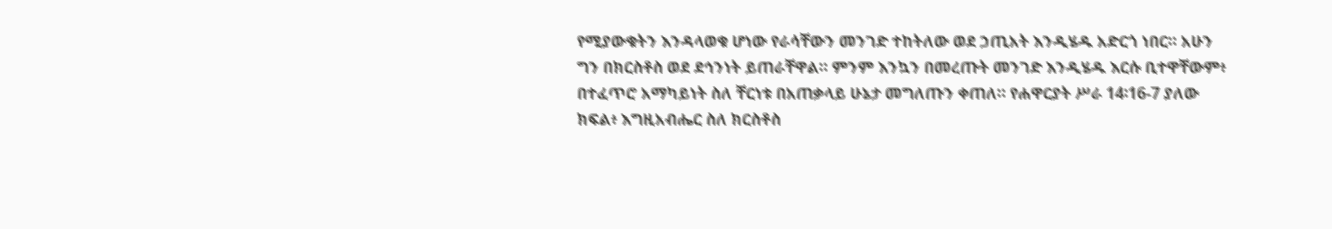የሚያውቁትን እንዳላወቁ ሆነው የራሳቸውን መንገድ ተከትለው ወደ ኃጢአት እንዲሄዱ አድርጎ ነበር። አሁን ግን በክርስቶስ ወደ ደኅንነት ይጠራቸዋል። ምንም እንኳን በመረጡት መንገድ እንዲሄዱ እርሱ ቢተዋቸውም፥ በተፈጥሮ አማካይነት ስለ ቸርነቱ በአጠቃላይ ሁኔታ መግለጡን ቀጠለ። የሐዋርያት ሥራ 14፡16-7 ያለው ክፍል፥ እግዚአብሔር ስለ ክርስቶስ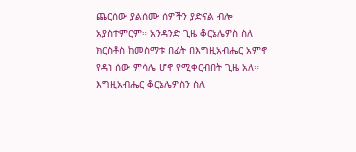ጨርሰው ያልሰሙ ሰዎችን ያድናል ብሎ አያስተምርም። አንዳንድ ጊዜ ቆርኔሌዎስ ስለ ክርስቶስ ከመስማቱ በፊት በእግዚአብሔር አምኖ የዳነ ሰው ምሳሌ ሆኖ የሚቀርብበት ጊዜ አለ። እግዚአብሔር ቆርኔሌዎስን ስለ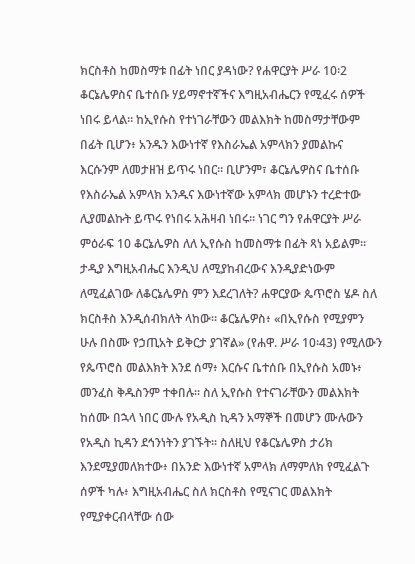ክርስቶስ ከመስማቱ በፊት ነበር ያዳነው? የሐዋርያት ሥራ 10፡2 ቆርኔሌዎስና ቤተሰቡ ሃይማኖተኛችና እግዚአብሔርን የሚፈሩ ሰዎች ነበሩ ይላል። ከኢየሱስ የተነገራቸውን መልእክት ከመስማታቸውም በፊት ቢሆን፥ አንዱን እውነተኛ የእስራኤል አምላክን ያመልኩና እርሱንም ለመታዘዝ ይጥሩ ነበር። ቢሆንም፣ ቆርኔሌዎስና ቤተሰቡ የእስራኤል አምላክ አንዱና እውነተኛው አምላክ መሆኑን ተረድተው ሊያመልኩት ይጥሩ የነበሩ አሕዛብ ነበሩ። ነገር ግን የሐዋርያት ሥራ ምዕራፍ 10 ቆርኔሌዎስ ለለ ኢየሱስ ከመስማቱ በፊት ጻነ አይልም። ታዲያ እግዚአብሔር እንዲህ ለሚያከብረውና እንዲያድነውም ለሚፈልገው ለቆርኔሌዎስ ምን እደረገለት? ሐዋርያው ጴጥሮስ ሄዶ ስለ ክርስቶስ እንዲሰብክለት ላከው። ቆርኔሌዎስ፥ «በኢየሱስ የሚያምን ሁሉ በስሙ የኃጢአት ይቅርታ ያገኛል» (የሐዋ. ሥራ 10፡43) የሚለውን የጴጥሮስ መልእክት እንደ ሰማ፥ እርሱና ቤተሰቡ በኢየሱስ አመኑ፥ መንፈስ ቅዱስንም ተቀበሉ። ስለ ኢየሱስ የተናገራቸውን መልእክት ከሰሙ በኋላ ነበር ሙሉ የአዲስ ኪዳን አማኞች በመሆን ሙሉውን የአዲስ ኪዳን ደኅንነትን ያገኙት። ስለዚህ የቆርኔሌዎስ ታሪክ እንደሚያመለክተው፥ በአንድ እውነተኛ አምላክ ለማምለክ የሚፈልጉ ሰዎች ካሉ፥ እግዚአብሔር ስለ ክርስቶስ የሚናገር መልእክት የሚያቀርብላቸው ሰው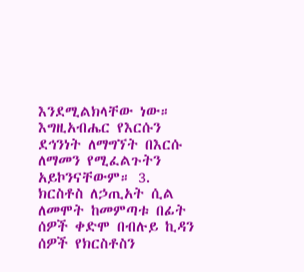እንደሚልክላቸው ነው። እግዚአብሔር የእርሱን ደኅንነት ለማግኘት በእርሱ ለማመን የሚፈልጉትን አይኮንናቸውም። 3. ክርስቶስ ለኃጢአት ሲል ለመሞት ከመምጣቱ በፊት ሰዎች ቀድሞ በብሉይ ኪዳን
ሰዎች የክርስቶስን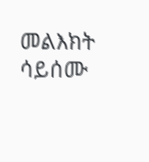መልእክት ሳይሰሙ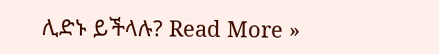ሊድኑ ይችላሉ? Read More »